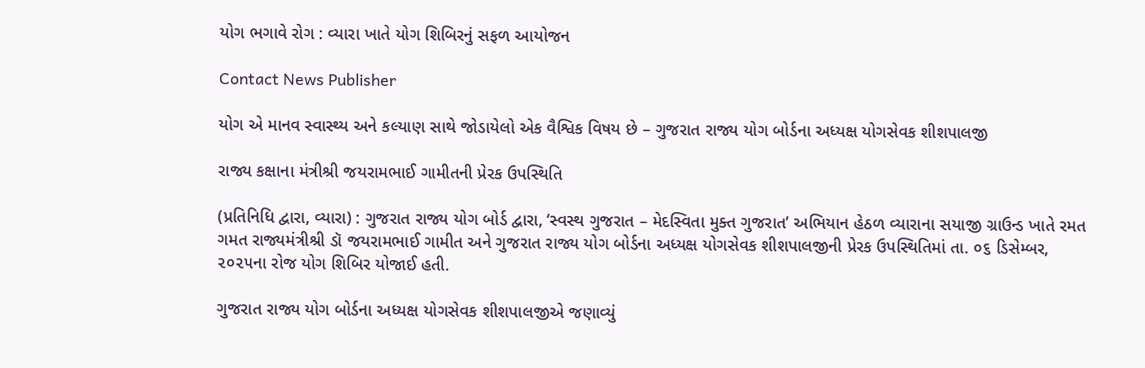યોગ ભગાવે રોગ : વ્યારા ખાતે યોગ શિબિરનું સફળ આયોજન

Contact News Publisher

યોગ એ માનવ સ્વાસ્થ્ય અને કલ્યાણ સાથે જોડાયેલો એક વૈશ્વિક વિષય છે – ગુજરાત રાજ્ય યોગ બોર્ડના અધ્યક્ષ યોગસેવક શીશપાલજી

રાજ્ય કક્ષાના મંત્રીશ્રી જયરામભાઈ ગામીતની પ્રેરક ઉપસ્થિતિ

(પ્રતિનિધિ દ્વારા, વ્યારા) : ગુજરાત રાજ્ય યોગ બોર્ડ દ્વારા, ‘સ્વસ્થ ગુજરાત – મેદસ્વિતા મુક્ત ગુજરાત’ અભિયાન હેઠળ વ્યારાના સયાજી ગ્રાઉન્ડ ખાતે રમત ગમત રાજ્યમંત્રીશ્રી ડૉ જયરામભાઈ ગામીત અને ગુજરાત રાજ્ય યોગ બોર્ડના અધ્યક્ષ યોગસેવક શીશપાલજીની પ્રેરક ઉપસ્થિતિમાં તા. ૦૬ ડિસેમ્બર, ૨૦૨૫ના રોજ યોગ શિબિર યોજાઈ હતી.

ગુજરાત રાજ્ય યોગ બોર્ડના અધ્યક્ષ યોગસેવક શીશપાલજીએ જણાવ્યું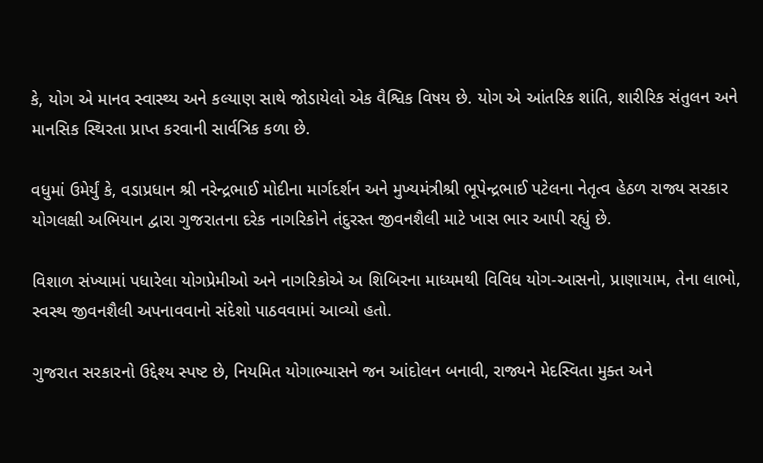કે, યોગ એ માનવ સ્વાસ્થ્ય અને કલ્યાણ સાથે જોડાયેલો એક વૈશ્વિક વિષય છે. યોગ એ આંતરિક શાંતિ, શારીરિક સંતુલન અને માનસિક સ્થિરતા પ્રાપ્ત કરવાની સાર્વત્રિક કળા છે.

વધુમાં ઉમેર્યું કે, વડાપ્રધાન શ્રી નરેન્દ્રભાઈ મોદીના માર્ગદર્શન અને મુખ્યમંત્રીશ્રી ભૂપેન્દ્રભાઈ પટેલના નેતૃત્વ હેઠળ રાજ્ય સરકાર યોગલક્ષી અભિયાન દ્વારા ગુજરાતના દરેક નાગરિકોને તંદુરસ્ત જીવનશૈલી માટે ખાસ ભાર આપી રહ્યું છે.

વિશાળ સંખ્યામાં પધારેલા યોગપ્રેમીઓ અને નાગરિકોએ અ શિબિરના માધ્યમથી વિવિધ યોગ-આસનો, પ્રાણાયામ, તેના લાભો, સ્વસ્થ જીવનશૈલી અપનાવવાનો સંદેશો પાઠવવામાં આવ્યો હતો.

ગુજરાત સરકારનો ઉદ્દેશ્ય સ્પષ્ટ છે, નિયમિત યોગાભ્યાસને જન આંદોલન બનાવી, રાજ્યને મેદસ્વિતા મુક્ત અને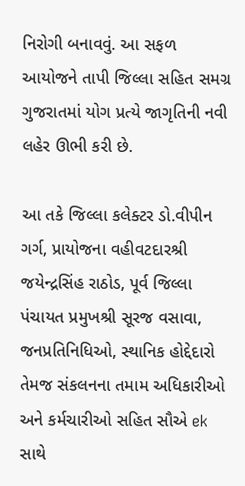નિરોગી બનાવવું. આ સફળ આયોજને તાપી જિલ્લા સહિત સમગ્ર ગુજરાતમાં યોગ પ્રત્યે જાગૃતિની નવી લહેર ઊભી કરી છે.

આ તકે જિલ્લા કલેક્ટર ડો.વીપીન ગર્ગ, પ્રાયોજના વહીવટદારશ્રી જયેન્દ્રસિંહ રાઠોડ, પૂર્વ જિલ્લા પંચાયત પ્રમુખશ્રી સૂરજ વસાવા, જનપ્રતિનિધિઓ, સ્થાનિક હોદ્દેદારો તેમજ સંકલનના તમામ અધિકારીઓ અને કર્મચારીઓ સહિત સૌએ ek સાથે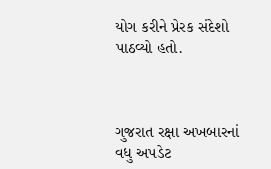યોગ કરીને પ્રેરક સંદેશો પાઠવ્યો હતો.



ગુજરાત રક્ષા અખબારનાં વધુ અપડેટ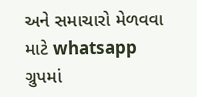અને સમાચારો મેળવવા માટે whatsapp ગ્રુપમાં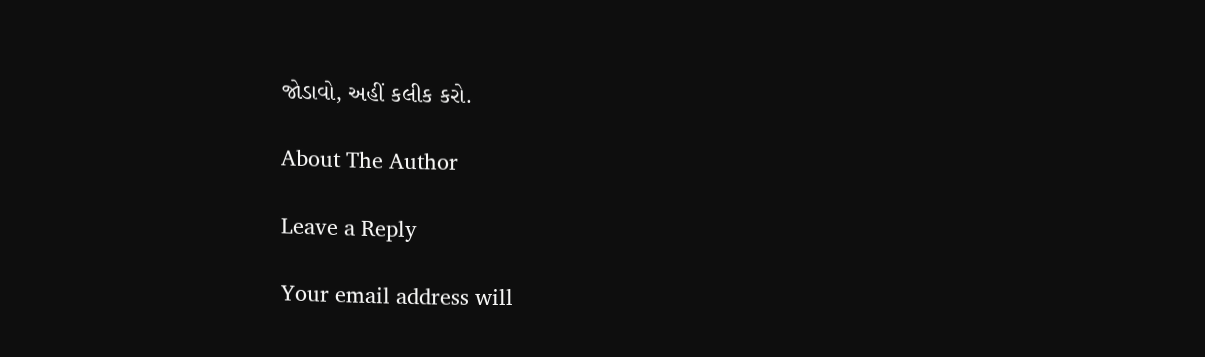જોડાવો, અહીં કલીક કરો.

About The Author

Leave a Reply

Your email address will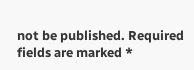not be published. Required fields are marked *